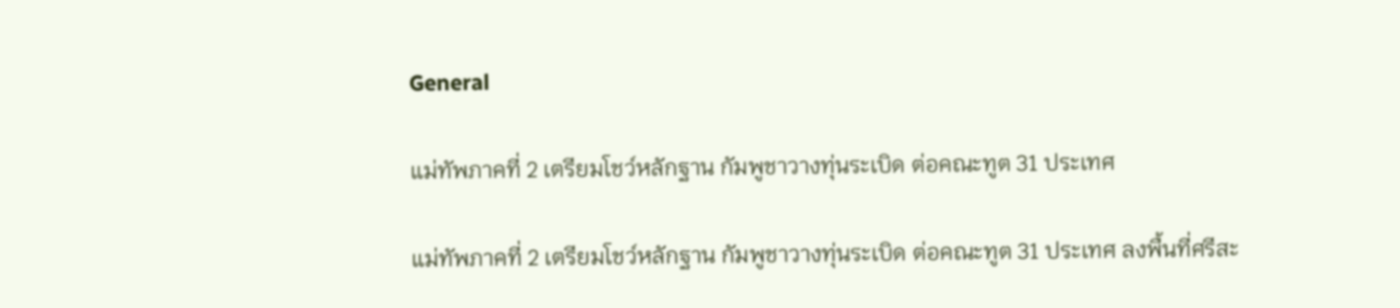General

แม่ทัพภาคที่ 2 เตรียมโชว์หลักฐาน กัมพูชาวางทุ่นระเบิด ต่อคณะทูต 31 ประเทศ

แม่ทัพภาคที่ 2 เตรียมโชว์หลักฐาน กัมพูชาวางทุ่นระเบิด ต่อคณะทูต 31 ประเทศ ลงพื้นที่ศรีสะ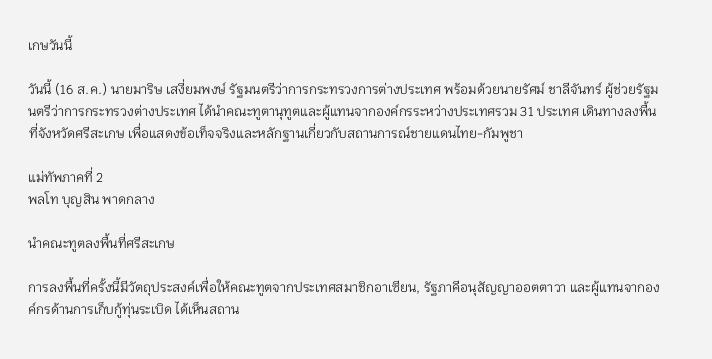เกษวันนี้

วันนี้ (16 ส.ค.) นายมาริษ เสงี่ยมพงษ์ รัฐมนตรีว่าการกระทรวงการต่างประเทศ พร้อมด้วยนายรัศม์ ชาลีจันทร์ ผู้ช่วยรัฐมนตรีว่าการกระทรวงต่างประเทศ ได้นำคณะทูตานุทูตและผู้แทนจากองค์กรระหว่างประเทศรวม 31 ประเทศ เดินทางลงพื้นที่จังหวัดศรีสะเกษ เพื่อแสดงข้อเท็จจริงและหลักฐานเกี่ยวกับสถานการณ์ชายแดนไทย-กัมพูชา

แม่ทัพภาคที่ 2
พลโท บุญสิน พาดกลาง

นำคณะทูตลงพื้นที่ศรีสะเกษ

การลงพื้นที่ครั้งนี้มีวัตถุประสงค์เพื่อให้คณะทูตจากประเทศสมาชิกอาเซียน, รัฐภาคีอนุสัญญาออตตาวา และผู้แทนจากองค์กรด้านการเก็บกู้ทุ่นระเบิด ได้เห็นสถาน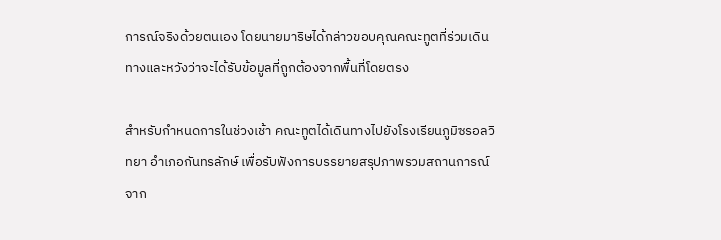การณ์จริงด้วยตนเอง โดยนายมาริษได้กล่าวขอบคุณคณะทูตที่ร่วมเดินทางและหวังว่าจะได้รับข้อมูลที่ถูกต้องจากพื้นที่โดยตรง

สำหรับกำหนดการในช่วงเช้า คณะทูตได้เดินทางไปยังโรงเรียนภูมิซรอลวิทยา อำเภอกันทรลักษ์ เพื่อรับฟังการบรรยายสรุปภาพรวมสถานการณ์จาก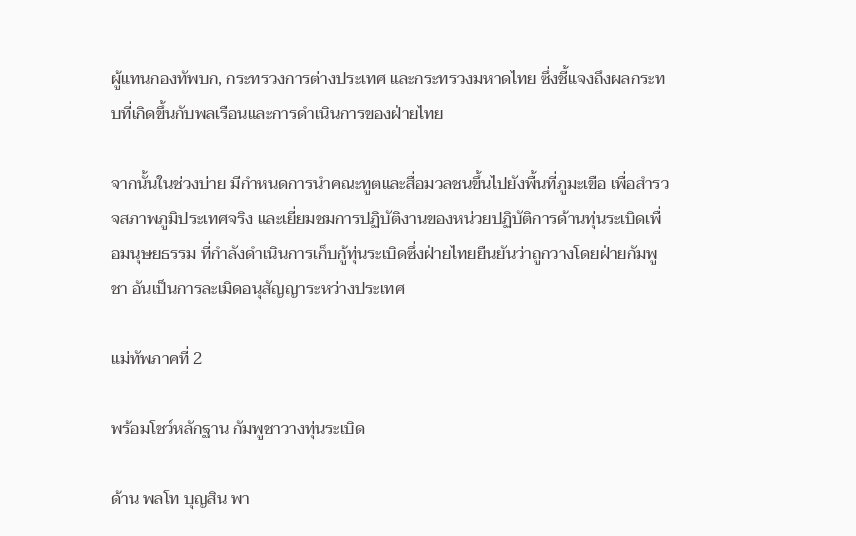ผู้แทนกองทัพบก, กระทรวงการต่างประเทศ และกระทรวงมหาดไทย ซึ่งชี้แจงถึงผลกระทบที่เกิดขึ้นกับพลเรือนและการดำเนินการของฝ่ายไทย

จากนั้นในช่วงบ่าย มีกำหนดการนำคณะทูตและสื่อมวลชนขึ้นไปยังพื้นที่ภูมะเขือ เพื่อสำรวจสภาพภูมิประเทศจริง และเยี่ยมชมการปฏิบัติงานของหน่วยปฏิบัติการด้านทุ่นระเบิดเพื่อมนุษยธรรม ที่กำลังดำเนินการเก็บกู้ทุ่นระเบิดซึ่งฝ่ายไทยยืนยันว่าถูกวางโดยฝ่ายกัมพูชา อันเป็นการละเมิดอนุสัญญาระหว่างประเทศ

แม่ทัพภาคที่ 2

พร้อมโชว์หลักฐาน กัมพูชาวางทุ่นระเบิด

ด้าน พลโท บุญสิน พา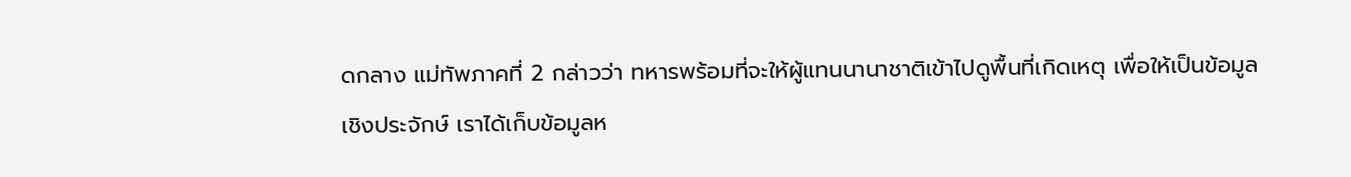ดกลาง แม่ทัพภาคที่ 2 กล่าวว่า ทหารพร้อมที่จะให้ผู้แทนนานาชาติเข้าไปดูพื้นที่เกิดเหตุ เพื่อให้เป็นข้อมูลเชิงประจักษ์ เราได้เก็บข้อมูลห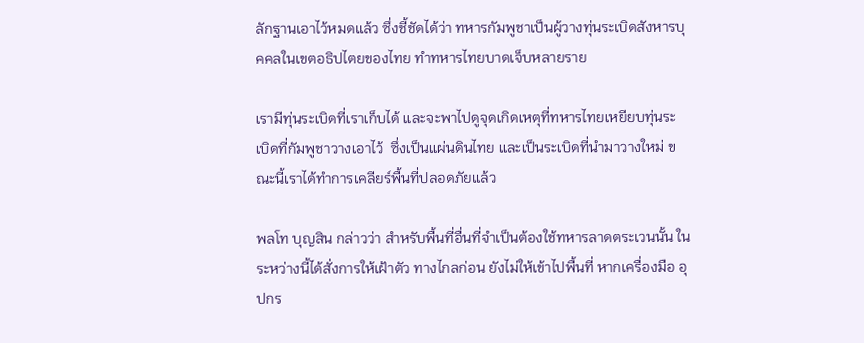ลักฐานเอาไว้หมดแล้ว ซึ่งชี้ชัดได้ว่า ทหารกัมพูชาเป็นผู้วางทุ่นระเบิดสังหารบุคคลในเขตอธิปไตยของไทย ทำทหารไทยบาดเจ็บหลายราย

เรามีทุ่นระเบิดที่เราเก็บได้ และจะพาไปดูจุดเกิดเหตุที่ทหารไทยเหยียบทุ่นระเบิดที่กัมพูชาวางเอาไว้  ซึ่งเป็นแผ่นดินไทย และเป็นระเบิดที่นำมาวางใหม่ ขณะนี้เราได้ทำการเคลียร์พื้นที่ปลอดภัยแล้ว

พลโท บุญสิน กล่าวว่า สำหรับพื้นที่อื่นที่จำเป็นต้องใช้ทหารลาดตระเวนนั้น ในระหว่างนี้ได้สั่งการให้เฝ้าตัว ทางไกลก่อน ยังไม่ให้เข้าไปพื้นที่ หากเครื่องมือ อุปกร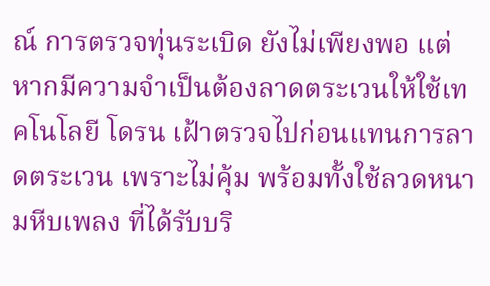ณ์ การตรวจทุ่นระเบิด ยังไม่เพียงพอ แต่หากมีความจำเป็นต้องลาดตระเวนให้ใช้เทคโนโลยี โดรน เฝ้าตรวจไปก่อนแทนการลาดตระเวน เพราะไม่คุ้ม พร้อมทั้งใช้ลวดหนามหีบเพลง ที่ได้รับบริ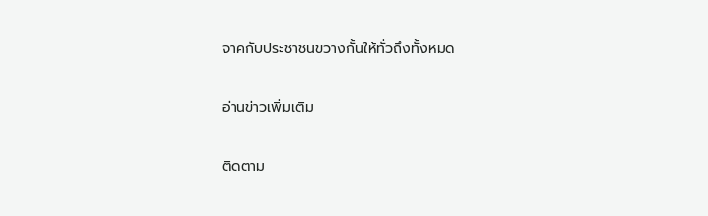จาคกับประชาชนขวางกั้นให้ทั่วถึงทั้งหมด

อ่านข่าวเพิ่มเติม

ติดตาม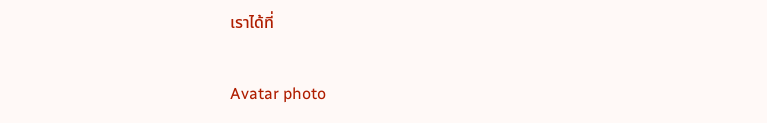เราได้ที่

Avatar photo